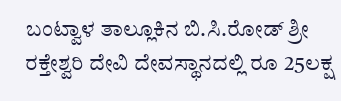ಬಂಟ್ವಾಳ ತಾಲ್ಲೂಕಿನ ಬಿ.ಸಿ.ರೋಡ್ ಶ್ರೀ ರಕ್ತೇಶ್ವರಿ ದೇವಿ ದೇವಸ್ಥಾನದಲ್ಲಿ ರೂ 25ಲಕ್ಷ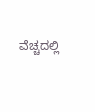ವೆಚ್ಚದಲ್ಲಿ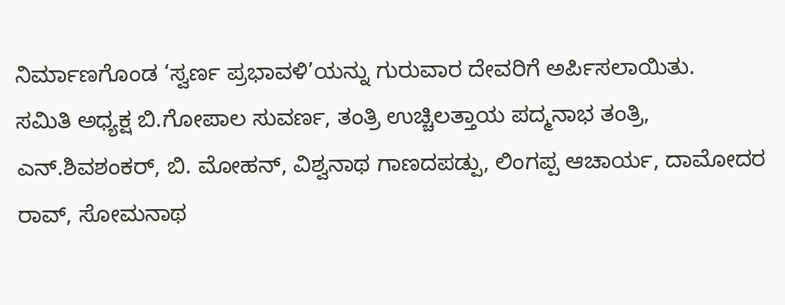ನಿರ್ಮಾಣಗೊಂಡ ‘ಸ್ವರ್ಣ ಪ್ರಭಾವಳಿ’ಯನ್ನು ಗುರುವಾರ ದೇವರಿಗೆ ಅರ್ಪಿಸಲಾಯಿತು.
ಸಮಿತಿ ಅಧ್ಯಕ್ಷ ಬಿ.ಗೋಪಾಲ ಸುವರ್ಣ, ತಂತ್ರಿ ಉಚ್ಚಿಲತ್ತಾಯ ಪದ್ಮನಾಭ ತಂತ್ರಿ, ಎನ್.ಶಿವಶಂಕರ್, ಬಿ. ಮೋಹನ್, ವಿಶ್ವನಾಥ ಗಾಣದಪಡ್ಪು, ಲಿಂಗಪ್ಪ ಆಚಾರ್ಯ, ದಾಮೋದರ ರಾವ್, ಸೋಮನಾಥ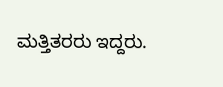ಮತ್ತಿತರರು ಇದ್ದರು.